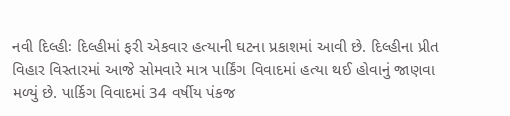નવી દિલ્હીઃ દિલ્હીમાં ફરી એકવાર હત્યાની ઘટના પ્રકાશમાં આવી છે. દિલ્હીના પ્રીત વિહાર વિસ્તારમાં આજે સોમવારે માત્ર પાર્કિંગ વિવાદમાં હત્યા થઈ હોવાનું જાણવા મળ્યું છે. પાર્કિગ વિવાદમાં 34 વર્ષીય પંકજ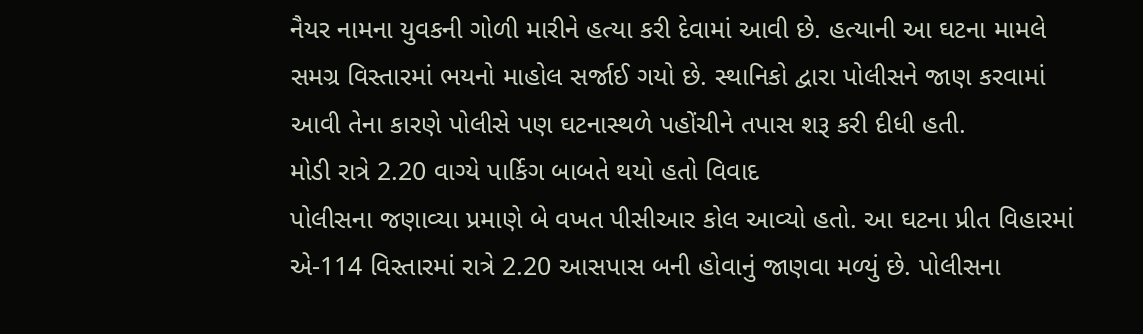નૈયર નામના યુવકની ગોળી મારીને હત્યા કરી દેવામાં આવી છે. હત્યાની આ ઘટના મામલે સમગ્ર વિસ્તારમાં ભયનો માહોલ સર્જાઈ ગયો છે. સ્થાનિકો દ્વારા પોલીસને જાણ કરવામાં આવી તેના કારણે પોલીસે પણ ઘટનાસ્થળે પહોંચીને તપાસ શરૂ કરી દીધી હતી.
મોડી રાત્રે 2.20 વાગ્યે પાર્કિગ બાબતે થયો હતો વિવાદ
પોલીસના જણાવ્યા પ્રમાણે બે વખત પીસીઆર કોલ આવ્યો હતો. આ ઘટના પ્રીત વિહારમાં એ-114 વિસ્તારમાં રાત્રે 2.20 આસપાસ બની હોવાનું જાણવા મળ્યું છે. પોલીસના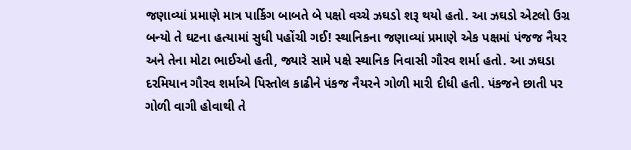જણાવ્યાં પ્રમાણે માત્ર પાર્કિગ બાબતે બે પક્ષો વચ્ચે ઝઘડો શરૂ થયો હતો. આ ઝઘડો એટલો ઉગ્ર બન્યો તે ઘટના હત્યામાં સુધી પહોંચી ગઈ! સ્થાનિકના જણાવ્યાં પ્રમાણે એક પક્ષમાં પંજજ નૈયર અને તેના મોટા ભાઈઓ હતી, જ્યારે સામે પક્ષે સ્થાનિક નિવાસી ગૌરવ શર્મા હતો. આ ઝઘડા દરમિયાન ગૌરવ શર્માએ પિસ્તોલ કાઢીને પંકજ નૈયરને ગોળી મારી દીધી હતી. પંકજને છાતી પર ગોળી વાગી હોવાથી તે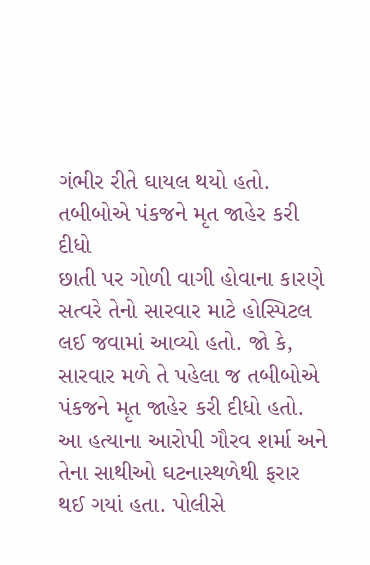ગંભીર રીતે ઘાયલ થયો હતો.
તબીબોએ પંકજને મૃત જાહેર કરી દીધો
છાતી પર ગોળી વાગી હોવાના કારણે સત્વરે તેનો સારવાર માટે હોસ્પિટલ લઈ જવામાં આવ્યો હતો. જો કે, સારવાર મળે તે પહેલા જ તબીબોએ પંકજને મૃત જાહેર કરી દીધો હતો. આ હત્યાના આરોપી ગૌરવ શર્મા અને તેના સાથીઓ ઘટનાસ્થળેથી ફરાર થઈ ગયાં હતા. પોલીસે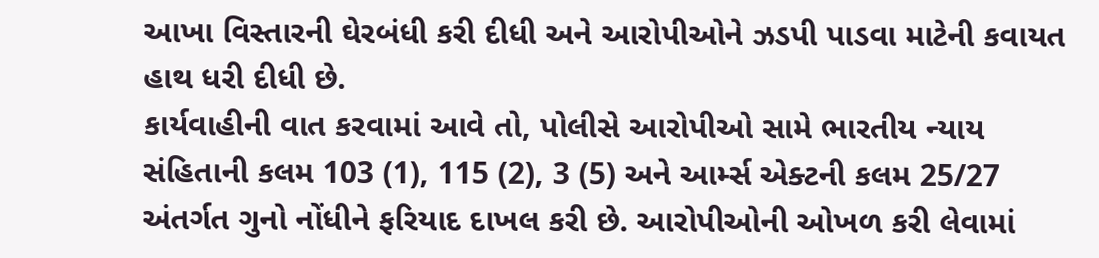આખા વિસ્તારની ઘેરબંધી કરી દીધી અને આરોપીઓને ઝડપી પાડવા માટેની કવાયત હાથ ધરી દીધી છે.
કાર્યવાહીની વાત કરવામાં આવે તો, પોલીસે આરોપીઓ સામે ભારતીય ન્યાય સંહિતાની કલમ 103 (1), 115 (2), 3 (5) અને આર્મ્સ એક્ટની કલમ 25/27 અંતર્ગત ગુનો નોંધીને ફરિયાદ દાખલ કરી છે. આરોપીઓની ઓખળ કરી લેવામાં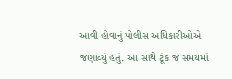આવી હોવાનું પોલીસ અધિકારીઓએ જણાવ્યું હતું. આ સાથે ટૂંક જ સમયમાં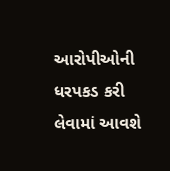આરોપીઓની ધરપકડ કરી લેવામાં આવશે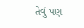તેવું પણ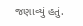જણાવ્યું હતું.